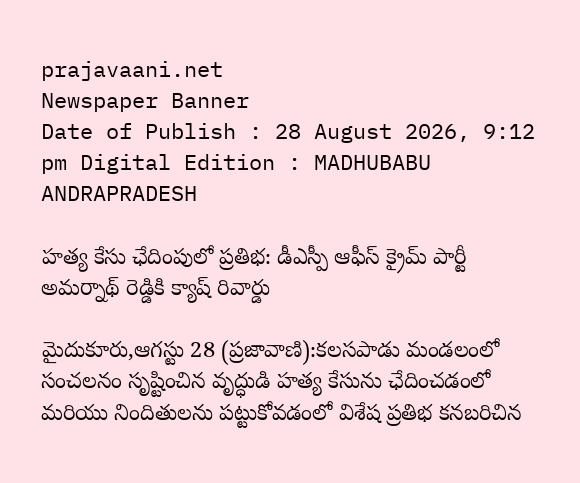prajavaani.net
Newspaper Banner
Date of Publish : 28 August 2026, 9:12 pm Digital Edition : MADHUBABU ANDRAPRADESH

హత్య కేసు ఛేదింపులో ప్రతిభ: డీఎస్పీ ఆఫీస్ క్రైమ్ పార్టీ అమర్నాథ్ రెడ్డికి క్యాష్ రివార్డు

మైదుకూరు,ఆగస్టు 28 (ప్రజావాణి):కలసపాడు మండలంలో సంచలనం సృష్టించిన వృద్ధుడి హత్య కేసును ఛేదించడంలో మరియు నిందితులను పట్టుకోవడంలో విశేష ప్రతిభ కనబరిచిన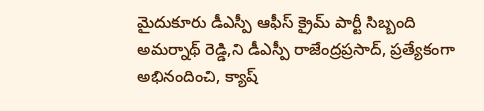మైదుకూరు డీఎస్పీ ఆఫీస్ క్రైమ్ పార్టీ సిబ్బంది అమర్నాథ్ రెడ్డి,ని డీఎస్పీ రాజేంద్రప్రసాద్, ప్రత్యేకంగా అభినందించి, క్యాష్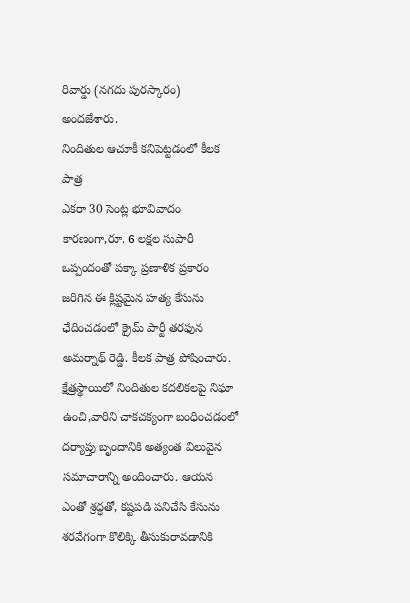రివార్డు (నగదు పురస్కారం) అందజేశారు.
నిందితుల ఆచూకీ కనిపెట్టడంలో కీలక పాత్ర
ఎకరా 30 సెంట్ల భూవివాదం కారణంగా,రూ. 6 లక్షల సుపారీ ఒప్పందంతో పక్కా ప్రణాళిక ప్రకారం జరిగిన ఈ క్లిష్టమైన హత్య కేసును ఛేదించడంలో క్రైమ్ పార్టీ తరఫున అమర్నాథ్ రెడ్డి. కీలక పాత్ర పోషించారు. క్షేత్రస్థాయిలో నిందితుల కదలికలపై నిఘా ఉంచి,వారిని చాకచక్యంగా బంధించడంలో దర్యాప్తు బృందానికి అత్యంత విలువైన సమాచారాన్ని అందించారు. ఆయన ఎంతో శ్రద్ధతో, కష్టపడి పనిచేసి కేసును శరవేగంగా కొలిక్కి తీసుకురావడానికి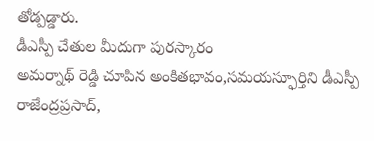తోడ్పడ్డారు.
డీఎస్పీ చేతుల మీదుగా పురస్కారం
అమర్నాథ్ రెడ్డి చూపిన అంకితభావం,సమయస్ఫూర్తిని డీఎస్పీ రాజేంద్రప్రసాద్,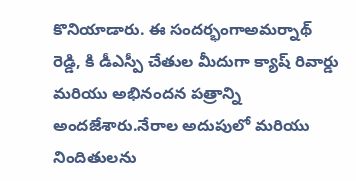కొనియాడారు. ఈ సందర్భంగాఅమర్నాథ్ రెడ్డి, కి డీఎస్పీ చేతుల మీదుగా క్యాష్ రివార్డు మరియు అభినందన పత్రాన్ని అందజేశారు.నేరాల అదుపులో మరియు నిందితులను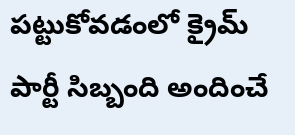పట్టుకోవడంలో క్రైమ్ పార్టీ సిబ్బంది అందించే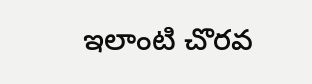ఇలాంటి చొరవ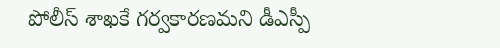పోలీస్ శాఖకే గర్వకారణమని డీఎస్పీ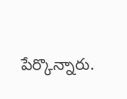పేర్కొన్నారు.